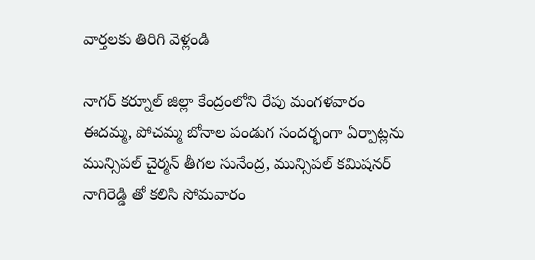వార్తలకు తిరిగి వెళ్లండి

నాగర్ కర్నూల్ జిల్లా కేంద్రంలోని రేపు మంగళవారం ఈదమ్మ, పోచమ్మ బోనాల పండుగ సందర్భంగా ఏర్పాట్లను మున్సిపల్ చైర్మన్ తీగల సునేంద్ర, మున్సిపల్ కమిషనర్ నాగిరెడ్డి తో కలిసి సోమవారం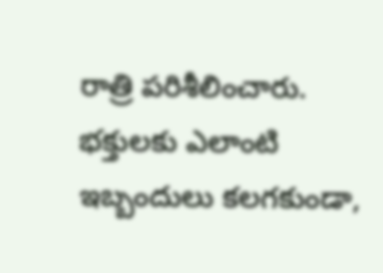రాత్రి పరిశీలించారు.
భక్తులకు ఎలాంటి ఇబ్బందులు కలగకుండా,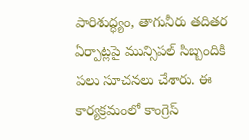పారిశుద్ధ్యం, తాగునీరు తదితర ఏర్పాట్లపై మున్సిపల్ సిబ్బందికి పలు సూచనలు చేశారు. ఈ కార్యక్రమంలో కాంగ్రెస్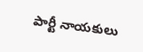పార్టీ నాయకులు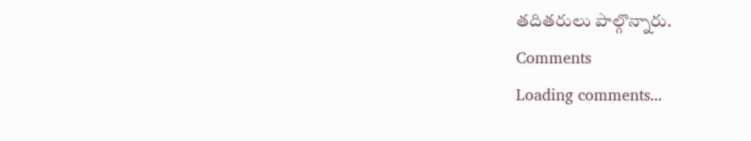తదితరులు పాల్గొన్నారు.
Comments
Loading comments...